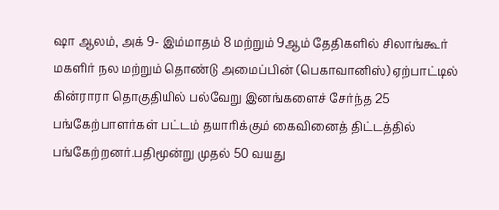ஷா ஆலம், அக் 9- இம்மாதம் 8 மற்றும் 9ஆம் தேதிகளில் சிலாங்கூர் மகளிர் நல மற்றும் தொண்டு அமைப்பின் (பெகாவானிஸ்) ஏற்பாட்டில் கின்ராரா தொகுதியில் பல்வேறு இனங்களைச் சேர்ந்த 25 பங்கேற்பாளர்கள் பட்டம் தயாரிக்கும் கைவினைத் திட்டத்தில் பங்கேற்றனர்.பதிமூன்று முதல் 50 வயது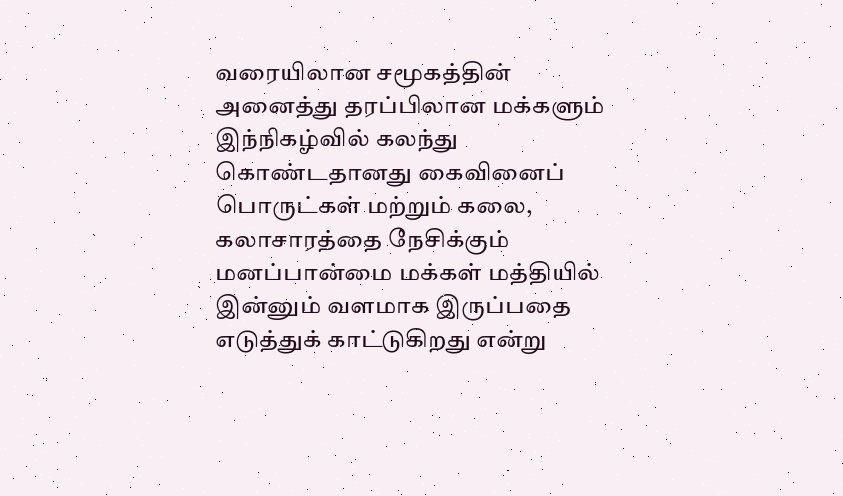வரையிலான சமூகத்தின் அனைத்து தரப்பிலான மக்களும் இந்நிகழ்வில் கலந்து கொண்டதானது கைவினைப் பொருட்கள் மற்றும் கலை, கலாசாரத்தை நேசிக்கும் மனப்பான்மை மக்கள் மத்தியில் இன்னும் வளமாக இருப்பதை எடுத்துக் காட்டுகிறது என்று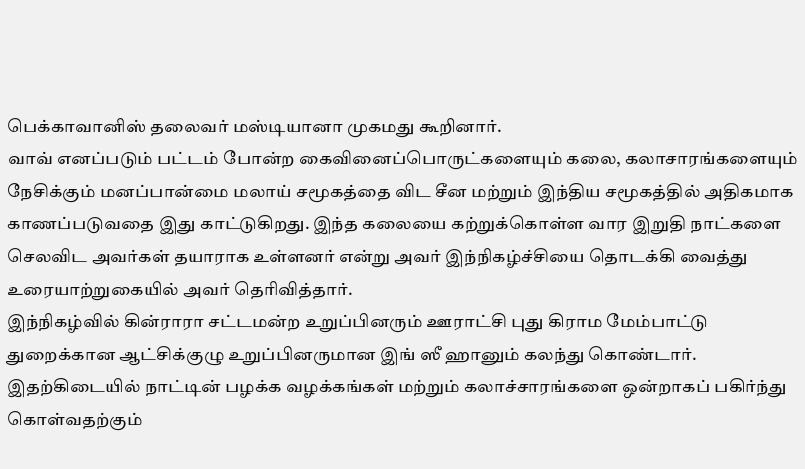பெக்காவானிஸ் தலைவர் மஸ்டியானா முகமது கூறினார்.
வாவ் எனப்படும் பட்டம் போன்ற கைவினைப்பொருட்களையும் கலை, கலாசாரங்களையும் நேசிக்கும் மனப்பான்மை மலாய் சமூகத்தை விட சீன மற்றும் இந்திய சமூகத்தில் அதிகமாக காணப்படுவதை இது காட்டுகிறது. இந்த கலையை கற்றுக்கொள்ள வார இறுதி நாட்களை செலவிட அவர்கள் தயாராக உள்ளனர் என்று அவர் இந்நிகழ்ச்சியை தொடக்கி வைத்து உரையாற்றுகையில் அவர் தெரிவித்தார்.
இந்நிகழ்வில் கின்ராரா சட்டமன்ற உறுப்பினரும் ஊராட்சி புது கிராம மேம்பாட்டு துறைக்கான ஆட்சிக்குழு உறுப்பினருமான இங் ஸீ ஹானும் கலந்து கொண்டார்.
இதற்கிடையில் நாட்டின் பழக்க வழக்கங்கள் மற்றும் கலாச்சாரங்களை ஒன்றாகப் பகிர்ந்து கொள்வதற்கும்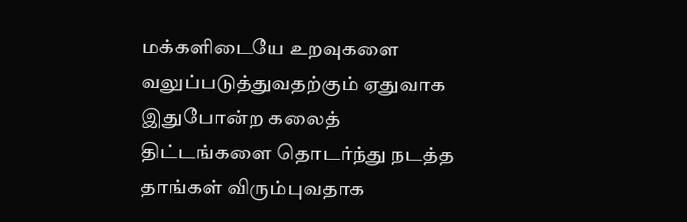மக்களிடையே உறவுகளை வலுப்படுத்துவதற்கும் ஏதுவாக இதுபோன்ற கலைத் திட்டங்களை தொடர்ந்து நடத்த தாங்கள் விரும்புவதாக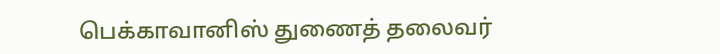பெக்காவானிஸ் துணைத் தலைவர்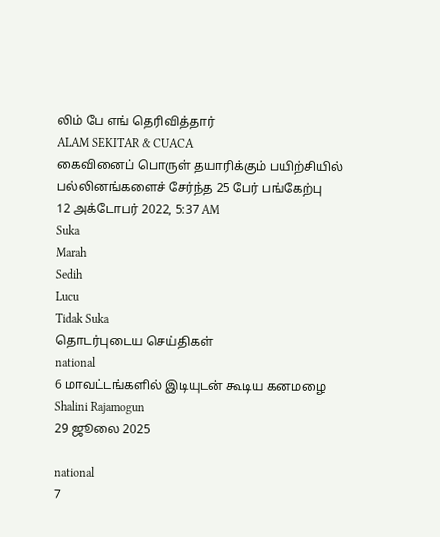லிம் பே எங் தெரிவித்தார்
ALAM SEKITAR & CUACA
கைவினைப் பொருள் தயாரிக்கும் பயிற்சியில் பல்லினங்களைச் சேர்ந்த 25 பேர் பங்கேற்பு
12 அக்டோபர் 2022, 5:37 AM
Suka
Marah
Sedih
Lucu
Tidak Suka
தொடர்புடைய செய்திகள்
national
6 மாவட்டங்களில் இடியுடன் கூடிய கனமழை
Shalini Rajamogun
29 ஜூலை 2025

national
7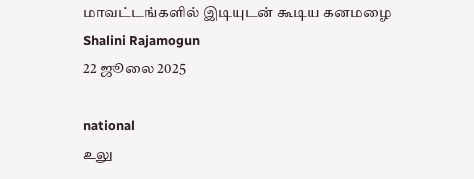மாவட்டங்களில் இடியுடன் கூடிய கனமழை
Shalini Rajamogun
22 ஜூலை 2025

national
உலு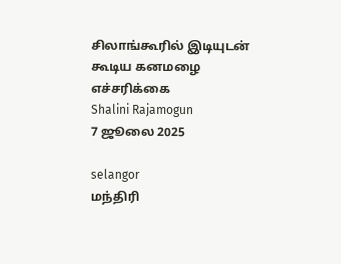சிலாங்கூரில் இடியுடன் கூடிய கனமழை எச்சரிக்கை
Shalini Rajamogun
7 ஜூலை 2025

selangor
மந்திரி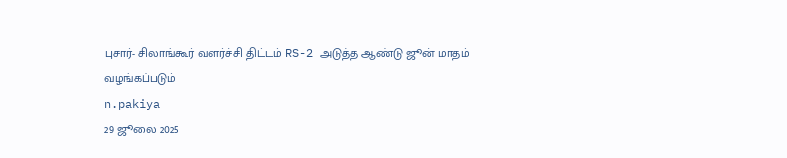புசார்- சிலாங்கூர் வளர்ச்சி திட்டம் RS-2 அடுத்த ஆண்டு ஜூன் மாதம் வழங்கப்படும்
n.pakiya
29 ஜூலை 2025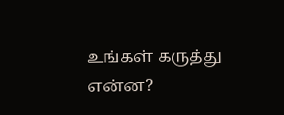உங்கள் கருத்து என்ன?